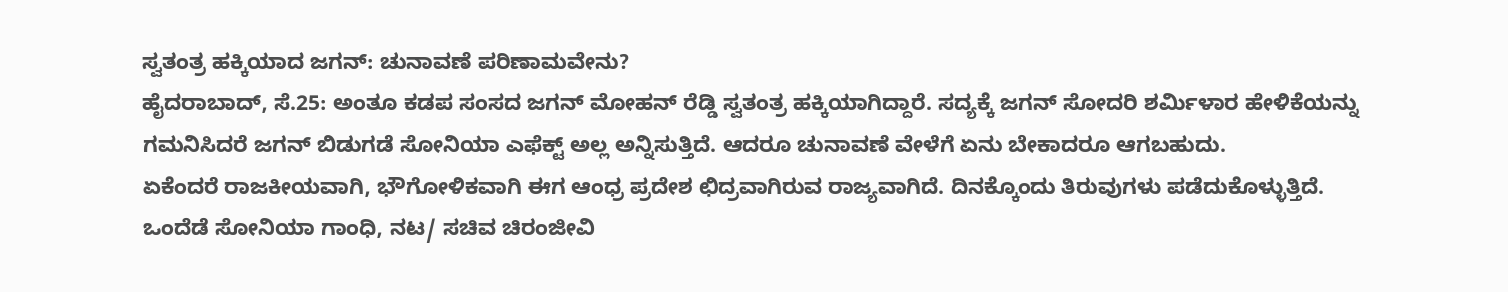ಸ್ವತಂತ್ರ ಹಕ್ಕಿಯಾದ ಜಗನ್: ಚುನಾವಣೆ ಪರಿಣಾಮವೇನು?
ಹೈದರಾಬಾದ್, ಸೆ.25: ಅಂತೂ ಕಡಪ ಸಂಸದ ಜಗನ್ ಮೋಹನ್ ರೆಡ್ಡಿ ಸ್ವತಂತ್ರ ಹಕ್ಕಿಯಾಗಿದ್ದಾರೆ. ಸದ್ಯಕ್ಕೆ ಜಗನ್ ಸೋದರಿ ಶರ್ಮಿಳಾರ ಹೇಳಿಕೆಯನ್ನು ಗಮನಿಸಿದರೆ ಜಗನ್ ಬಿಡುಗಡೆ ಸೋನಿಯಾ ಎಫೆಕ್ಟ್ ಅಲ್ಲ ಅನ್ನಿಸುತ್ತಿದೆ. ಆದರೂ ಚುನಾವಣೆ ವೇಳೆಗೆ ಏನು ಬೇಕಾದರೂ ಆಗಬಹುದು.
ಏಕೆಂದರೆ ರಾಜಕೀಯವಾಗಿ, ಭೌಗೋಳಿಕವಾಗಿ ಈಗ ಆಂಧ್ರ ಪ್ರದೇಶ ಛಿದ್ರವಾಗಿರುವ ರಾಜ್ಯವಾಗಿದೆ. ದಿನಕ್ಕೊಂದು ತಿರುವುಗಳು ಪಡೆದುಕೊಳ್ಳುತ್ತಿದೆ. ಒಂದೆಡೆ ಸೋನಿಯಾ ಗಾಂಧಿ, ನಟ/ ಸಚಿವ ಚಿರಂಜೀವಿ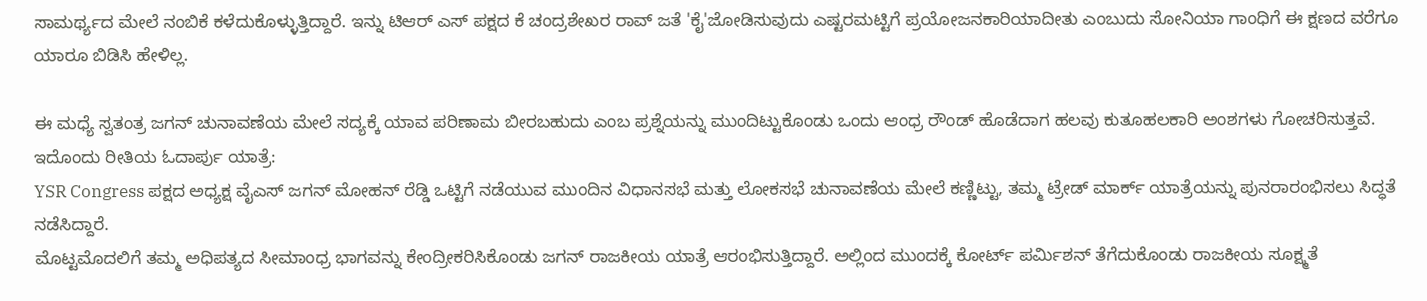ಸಾಮರ್ಥ್ಯದ ಮೇಲೆ ನಂಬಿಕೆ ಕಳೆದುಕೊಳ್ಳುತ್ತಿದ್ದಾರೆ. ಇನ್ನು ಟಿಆರ್ ಎಸ್ ಪಕ್ಷದ ಕೆ ಚಂದ್ರಶೇಖರ ರಾವ್ ಜತೆ 'ಕೈ'ಜೋಡಿಸುವುದು ಎಷ್ಟರಮಟ್ಟಿಗೆ ಪ್ರಯೋಜನಕಾರಿಯಾದೀತು ಎಂಬುದು ಸೋನಿಯಾ ಗಾಂಧಿಗೆ ಈ ಕ್ಷಣದ ವರೆಗೂ ಯಾರೂ ಬಿಡಿಸಿ ಹೇಳಿಲ್ಲ.

ಈ ಮಧ್ಯೆ ಸ್ವತಂತ್ರ ಜಗನ್ ಚುನಾವಣೆಯ ಮೇಲೆ ಸದ್ಯಕ್ಕೆ ಯಾವ ಪರಿಣಾಮ ಬೀರಬಹುದು ಎಂಬ ಪ್ರಶ್ನೆಯನ್ನು ಮುಂದಿಟ್ಟುಕೊಂಡು ಒಂದು ಆಂಧ್ರ ರೌಂಡ್ ಹೊಡೆದಾಗ ಹಲವು ಕುತೂಹಲಕಾರಿ ಅಂಶಗಳು ಗೋಚರಿಸುತ್ತವೆ.
ಇದೊಂದು ರೀತಿಯ ಓದಾರ್ಪು ಯಾತ್ರೆ:
YSR Congress ಪಕ್ಷದ ಅಧ್ಯಕ್ಷ ವೈಎಸ್ ಜಗನ್ ಮೋಹನ್ ರೆಡ್ಡಿ ಒಟ್ಟಿಗೆ ನಡೆಯುವ ಮುಂದಿನ ವಿಧಾನಸಭೆ ಮತ್ತು ಲೋಕಸಭೆ ಚುನಾವಣೆಯ ಮೇಲೆ ಕಣ್ಣಿಟ್ಟು, ತಮ್ಮ ಟ್ರೇಡ್ ಮಾರ್ಕ್ ಯಾತ್ರೆಯನ್ನು ಪುನರಾರಂಭಿಸಲು ಸಿದ್ಧತೆ ನಡೆಸಿದ್ದಾರೆ.
ಮೊಟ್ಟಮೊದಲಿಗೆ ತಮ್ಮ ಅಧಿಪತ್ಯದ ಸೀಮಾಂಧ್ರ ಭಾಗವನ್ನು ಕೇಂದ್ರೀಕರಿಸಿಕೊಂಡು ಜಗನ್ ರಾಜಕೀಯ ಯಾತ್ರೆ ಆರಂಭಿಸುತ್ತಿದ್ದಾರೆ. ಅಲ್ಲಿಂದ ಮುಂದಕ್ಕೆ ಕೋರ್ಟ್ ಪರ್ಮಿಶನ್ ತೆಗೆದುಕೊಂಡು ರಾಜಕೀಯ ಸೂಕ್ಷ್ಮತೆ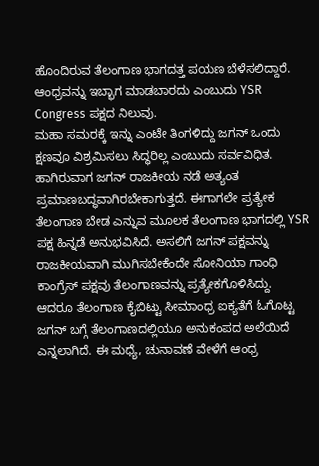ಹೊಂದಿರುವ ತೆಲಂಗಾಣ ಭಾಗದತ್ತ ಪಯಣ ಬೆಳೆಸಲಿದ್ದಾರೆ. ಆಂಧ್ರವನ್ನು ಇಬ್ಭಾಗ ಮಾಡಬಾರದು ಎಂಬುದು YSR Congress ಪಕ್ಷದ ನಿಲುವು.
ಮಹಾ ಸಮರಕ್ಕೆ ಇನ್ನು ಎಂಟೇ ತಿಂಗಳಿದ್ದು ಜಗನ್ ಒಂದು ಕ್ಷಣವೂ ವಿಶ್ರಮಿಸಲು ಸಿದ್ಧರಿಲ್ಲ ಎಂಬುದು ಸರ್ವವಿಧಿತ. ಹಾಗಿರುವಾಗ ಜಗನ್ ರಾಜಕೀಯ ನಡೆ ಅತ್ಯಂತ ಪ್ರಮಾಣಬದ್ಧವಾಗಿರಬೇಕಾಗುತ್ತದೆ. ಈಗಾಗಲೇ ಪ್ರತ್ಯೇಕ ತೆಲಂಗಾಣ ಬೇಡ ಎನ್ನುವ ಮೂಲಕ ತೆಲಂಗಾಣ ಭಾಗದಲ್ಲಿ YSR ಪಕ್ಷ ಹಿನ್ನಡೆ ಅನುಭವಿಸಿದೆ. ಅಸಲಿಗೆ ಜಗನ್ ಪಕ್ಷವನ್ನು ರಾಜಕೀಯವಾಗಿ ಮುಗಿಸಬೇಕೆಂದೇ ಸೋನಿಯಾ ಗಾಂಧಿ ಕಾಂಗ್ರೆಸ್ ಪಕ್ಷವು ತೆಲಂಗಾಣವನ್ನು ಪ್ರತ್ಯೇಕಗೊಳಿಸಿದ್ದು.
ಆದರೂ ತೆಲಂಗಾಣ ಕೈಬಿಟ್ಟು ಸೀಮಾಂಧ್ರ ಐಕ್ಯತೆಗೆ ಓಗೊಟ್ಟ ಜಗನ್ ಬಗ್ಗೆ ತೆಲಂಗಾಣದಲ್ಲಿಯೂ ಅನುಕಂಪದ ಅಲೆಯಿದೆ ಎನ್ನಲಾಗಿದೆ. ಈ ಮಧ್ಯೆ, ಚುನಾವಣೆ ವೇಳೆಗೆ ಆಂಧ್ರ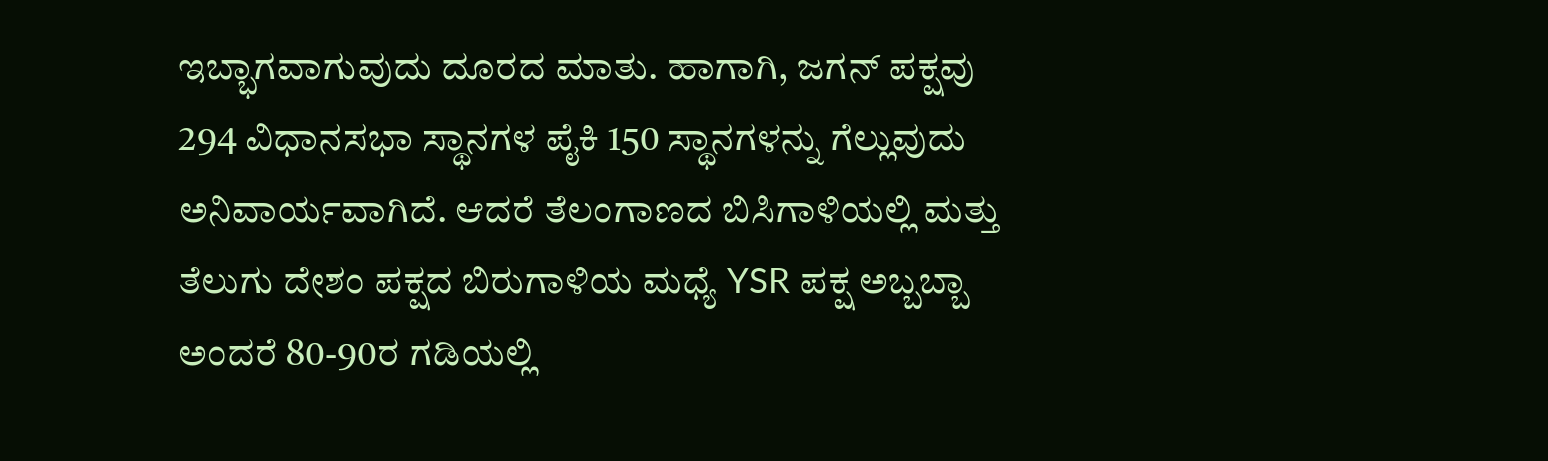ಇಬ್ಭಾಗವಾಗುವುದು ದೂರದ ಮಾತು. ಹಾಗಾಗಿ, ಜಗನ್ ಪಕ್ಷವು 294 ವಿಧಾನಸಭಾ ಸ್ಥಾನಗಳ ಪೈಕಿ 150 ಸ್ಥಾನಗಳನ್ನು ಗೆಲ್ಲುವುದು ಅನಿವಾರ್ಯವಾಗಿದೆ. ಆದರೆ ತೆಲಂಗಾಣದ ಬಿಸಿಗಾಳಿಯಲ್ಲಿ ಮತ್ತು ತೆಲುಗು ದೇಶಂ ಪಕ್ಷದ ಬಿರುಗಾಳಿಯ ಮಧ್ಯೆ YSR ಪಕ್ಷ ಅಬ್ಬಬ್ಬಾ ಅಂದರೆ 80-90ರ ಗಡಿಯಲ್ಲಿ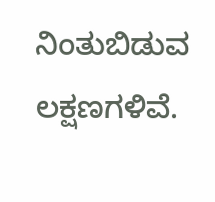ನಿಂತುಬಿಡುವ ಲಕ್ಷಣಗಳಿವೆ.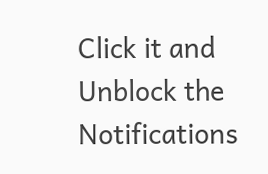Click it and Unblock the Notifications